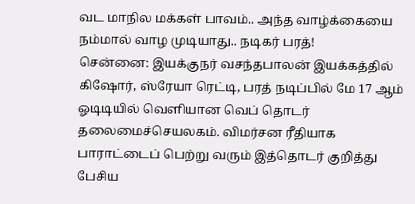வட மாநில மக்கள் பாவம்.. அந்த வாழ்க்கையை நம்மால் வாழ முடியாது.. நடிகர் பரத்!
சென்னை: இயக்குநர் வசந்தபாலன் இயக்கத்தில் கிஷோர், ஸ்ரேயா ரெட்டி, பரத் நடிப்பில் மே 17 ஆம் ஓடிடியில் வெளியான வெப் தொடர் தலைமைச்செயலகம். விமர்சன ரீதியாக பாராட்டைப் பெற்று வரும் இத்தொடர் குறித்து பேசிய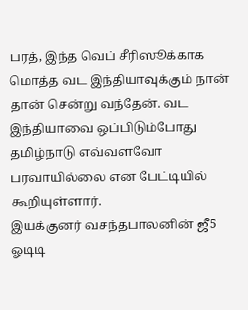பரத், இந்த வெப் சீரிஸூக்காக மொத்த வட இந்தியாவுக்கும் நான் தான் சென்று வந்தேன். வட இந்தியாவை ஒப்பிடும்போது தமிழ்நாடு எவ்வளவோ பரவாயில்லை என பேட்டியில் கூறியுள்ளார்.
இயக்குனர் வசந்தபாலனின் ஜீ5 ஓடிடி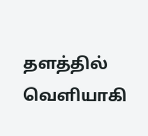தளத்தில் வெளியாகி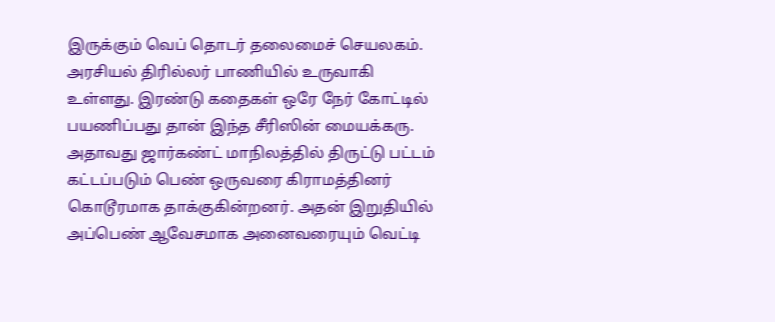இருக்கும் வெப் தொடர் தலைமைச் செயலகம். அரசியல் திரில்லர் பாணியில் உருவாகி உள்ளது. இரண்டு கதைகள் ஒரே நேர் கோட்டில் பயணிப்பது தான் இந்த சீரிஸின் மையக்கரு. அதாவது ஜார்கண்ட் மாநிலத்தில் திருட்டு பட்டம் கட்டப்படும் பெண் ஒருவரை கிராமத்தினர் கொடூரமாக தாக்குகின்றனர். அதன் இறுதியில் அப்பெண் ஆவேசமாக அனைவரையும் வெட்டி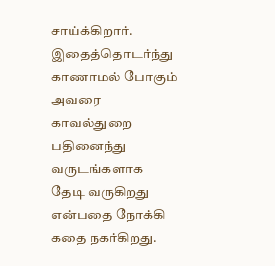சாய்க்கிறார். இதைத்தொடர்ந்து காணாமல் போகும் அவரை காவல்துறை பதினைந்து வருடங்களாக தேடி வருகிறது என்பதை நோக்கி கதை நகர்கிறது.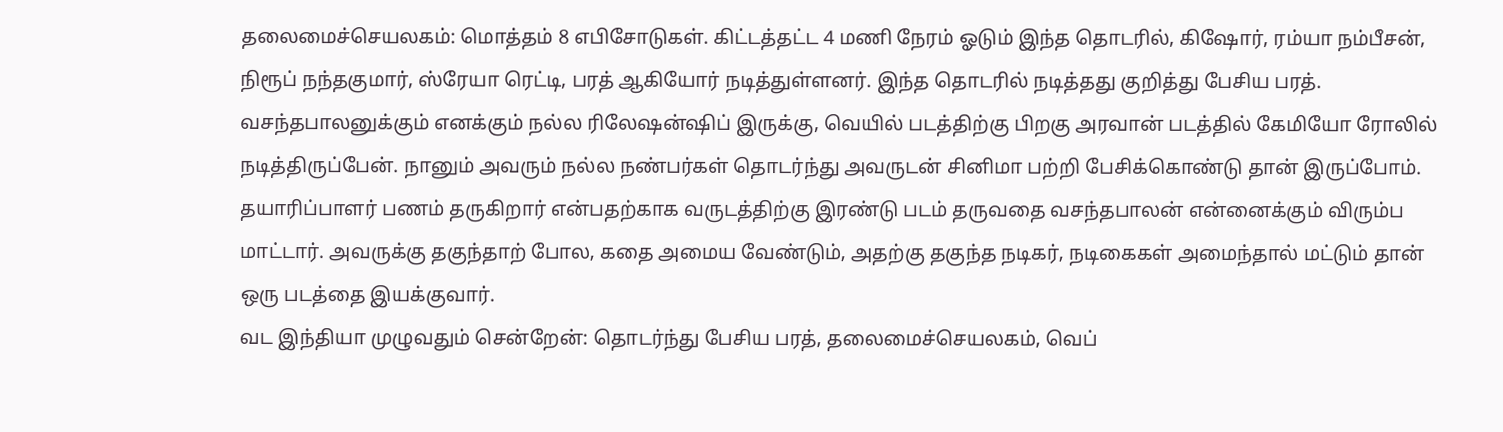தலைமைச்செயலகம்: மொத்தம் 8 எபிசோடுகள். கிட்டத்தட்ட 4 மணி நேரம் ஓடும் இந்த தொடரில், கிஷோர், ரம்யா நம்பீசன், நிரூப் நந்தகுமார், ஸ்ரேயா ரெட்டி, பரத் ஆகியோர் நடித்துள்ளனர். இந்த தொடரில் நடித்தது குறித்து பேசிய பரத். வசந்தபாலனுக்கும் எனக்கும் நல்ல ரிலேஷன்ஷிப் இருக்கு, வெயில் படத்திற்கு பிறகு அரவான் படத்தில் கேமியோ ரோலில் நடித்திருப்பேன். நானும் அவரும் நல்ல நண்பர்கள் தொடர்ந்து அவருடன் சினிமா பற்றி பேசிக்கொண்டு தான் இருப்போம். தயாரிப்பாளர் பணம் தருகிறார் என்பதற்காக வருடத்திற்கு இரண்டு படம் தருவதை வசந்தபாலன் என்னைக்கும் விரும்ப மாட்டார். அவருக்கு தகுந்தாற் போல, கதை அமைய வேண்டும், அதற்கு தகுந்த நடிகர், நடிகைகள் அமைந்தால் மட்டும் தான் ஒரு படத்தை இயக்குவார்.
வட இந்தியா முழுவதும் சென்றேன்: தொடர்ந்து பேசிய பரத், தலைமைச்செயலகம், வெப்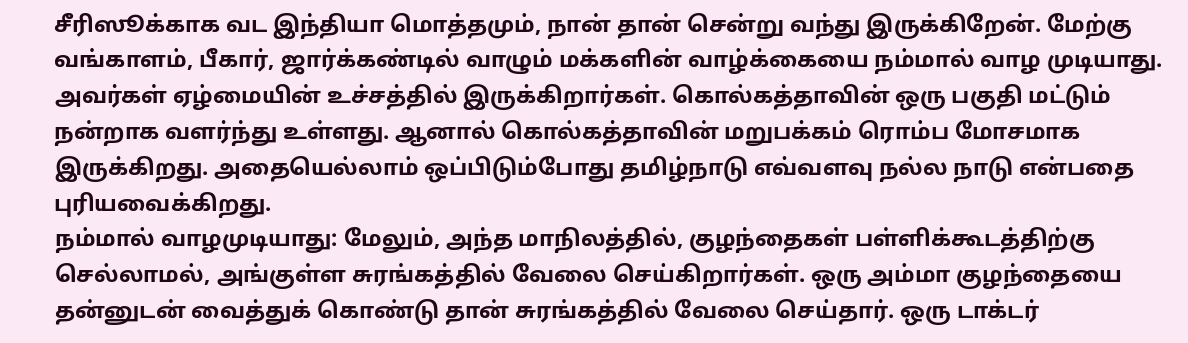சீரிஸூக்காக வட இந்தியா மொத்தமும், நான் தான் சென்று வந்து இருக்கிறேன். மேற்கு வங்காளம், பீகார், ஜார்க்கண்டில் வாழும் மக்களின் வாழ்க்கையை நம்மால் வாழ முடியாது. அவர்கள் ஏழ்மையின் உச்சத்தில் இருக்கிறார்கள். கொல்கத்தாவின் ஒரு பகுதி மட்டும் நன்றாக வளர்ந்து உள்ளது. ஆனால் கொல்கத்தாவின் மறுபக்கம் ரொம்ப மோசமாக இருக்கிறது. அதையெல்லாம் ஒப்பிடும்போது தமிழ்நாடு எவ்வளவு நல்ல நாடு என்பதை புரியவைக்கிறது.
நம்மால் வாழமுடியாது: மேலும், அந்த மாநிலத்தில், குழந்தைகள் பள்ளிக்கூடத்திற்கு செல்லாமல், அங்குள்ள சுரங்கத்தில் வேலை செய்கிறார்கள். ஒரு அம்மா குழந்தையை தன்னுடன் வைத்துக் கொண்டு தான் சுரங்கத்தில் வேலை செய்தார். ஒரு டாக்டர்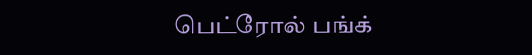பெட்ரோல் பங்க்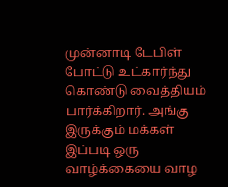முன்னாடி டேபிள் போட்டு உட்கார்ந்து கொண்டு வைத்தியம் பார்க்கிறார். அங்கு இருக்கும் மக்கள் இப்படி ஒரு வாழ்க்கையை வாழ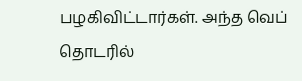பழகிவிட்டார்கள். அந்த வெப் தொடரில்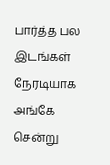பார்த்த பல இடங்கள் நேரடியாக அங்கே சென்று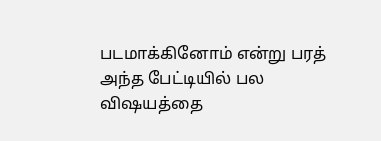படமாக்கினோம் என்று பரத் அந்த பேட்டியில் பல விஷயத்தை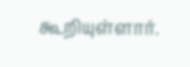கூறியுள்ளார்.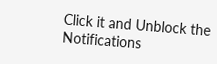Click it and Unblock the Notifications